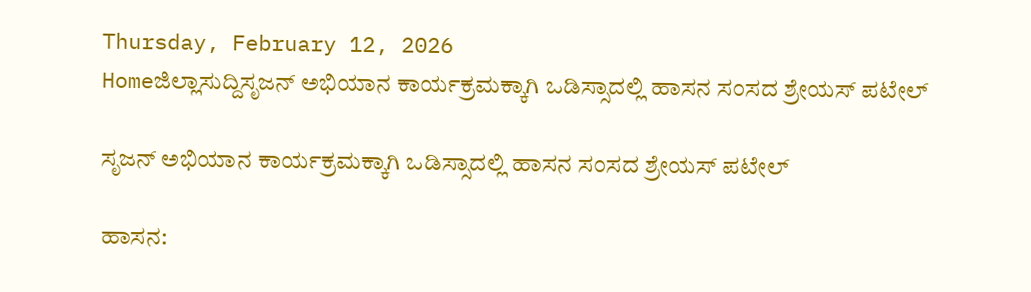Thursday, February 12, 2026
Homeಜಿಲ್ಲಾಸುದ್ದಿಸೃಜನ್ ಅಭಿಯಾನ ಕಾರ್ಯಕ್ರಮಕ್ಕಾಗಿ ಒಡಿಸ್ಸಾದಲ್ಲಿ ಹಾಸನ ಸಂಸದ ಶ್ರೇಯಸ್ ಪಟೇಲ್

ಸೃಜನ್ ಅಭಿಯಾನ ಕಾರ್ಯಕ್ರಮಕ್ಕಾಗಿ ಒಡಿಸ್ಸಾದಲ್ಲಿ ಹಾಸನ ಸಂಸದ ಶ್ರೇಯಸ್ ಪಟೇಲ್

ಹಾಸನ: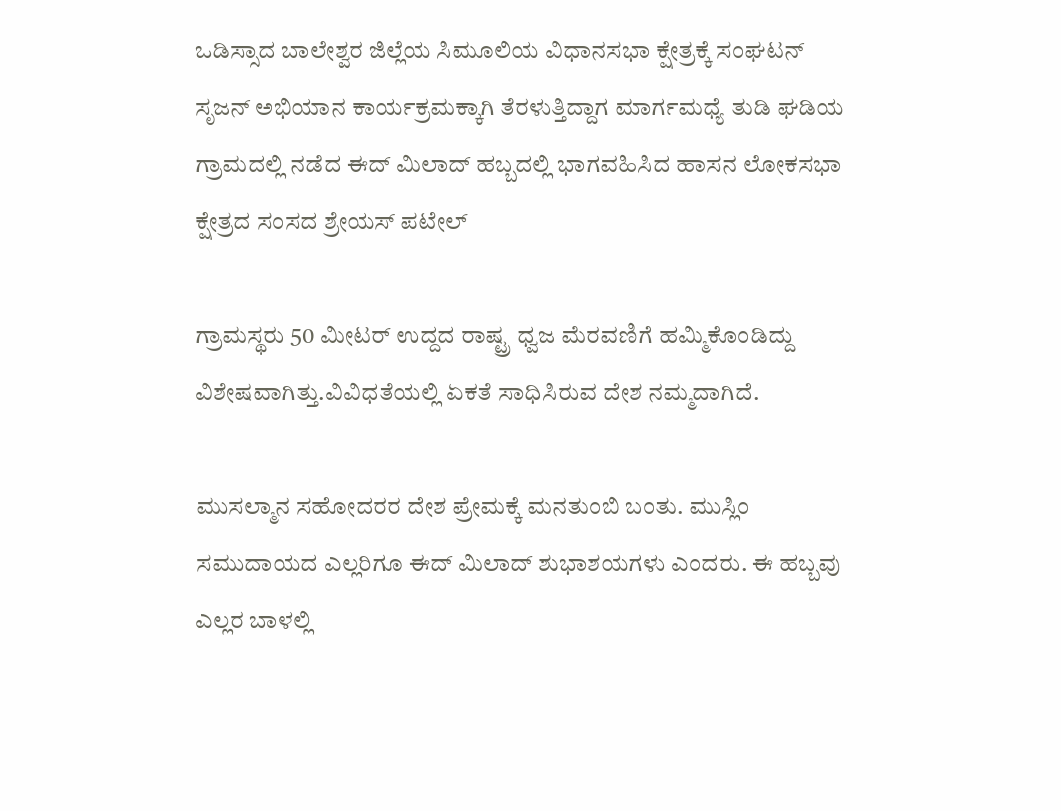ಒಡಿಸ್ಸಾದ ಬಾಲೇಶ್ವರ ಜಿಲ್ಲೆಯ ಸಿಮೂಲಿಯ ವಿಧಾನಸಭಾ ಕ್ಷೇತ್ರಕ್ಕೆ ಸಂಘಟನ್ ಸೃಜನ್ ಅಭಿಯಾನ ಕಾರ್ಯಕ್ರಮಕ್ಕಾಗಿ ತೆರಳುತ್ತಿದ್ದಾಗ ಮಾರ್ಗಮಧ್ಯೆ ತುಡಿ ಘಡಿಯ ಗ್ರಾಮದಲ್ಲಿ ನಡೆದ ಈದ್ ಮಿಲಾದ್ ಹಬ್ಬದಲ್ಲಿ ಭಾಗವಹಿಸಿದ ಹಾಸನ ಲೋಕಸಭಾ ಕ್ಷೇತ್ರದ ಸಂಸದ ಶ್ರೇಯಸ್ ಪಟೇಲ್

ಗ್ರಾಮಸ್ಥರು 50 ಮೀಟರ್ ಉದ್ದದ ರಾಷ್ಟ್ರ ಧ್ವಜ ಮೆರವಣಿಗೆ ಹಮ್ಮಿಕೊಂಡಿದ್ದು ವಿಶೇಷವಾಗಿತ್ತು.ವಿವಿಧತೆಯಲ್ಲಿ ಏಕತೆ ಸಾಧಿಸಿರುವ ದೇಶ ನಮ್ಮದಾಗಿದೆ.

ಮುಸಲ್ಮಾನ ಸಹೋದರರ ದೇಶ ಪ್ರೇಮಕ್ಕೆ ಮನತುಂಬಿ ಬಂತು. ಮುಸ್ಲಿಂ ಸಮುದಾಯದ ಎಲ್ಲರಿಗೂ ಈದ್ ಮಿಲಾದ್ ಶುಭಾಶಯಗಳು ಎಂದರು. ಈ ಹಬ್ಬವು ಎಲ್ಲರ ಬಾಳಲ್ಲಿ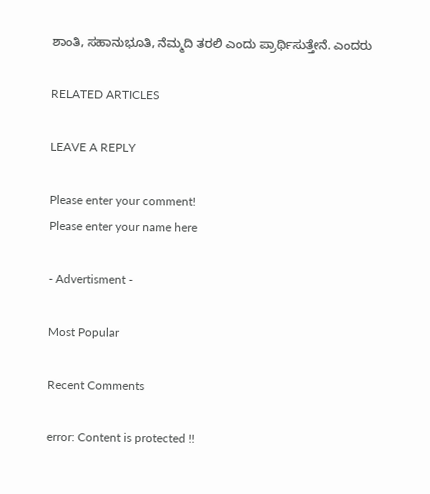ಶಾಂತಿ, ಸಹಾನುಭೂತಿ, ನೆಮ್ಮದಿ ತರಲಿ ಎಂದು ಪ್ರಾರ್ಥಿಸುತ್ತೇನೆ. ಎಂದರು

RELATED ARTICLES

LEAVE A REPLY

Please enter your comment!
Please enter your name here

- Advertisment -

Most Popular

Recent Comments

error: Content is protected !!